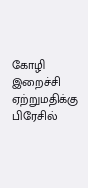கோழி இறைச்சி ஏற்றுமதிக்கு பிரேசில்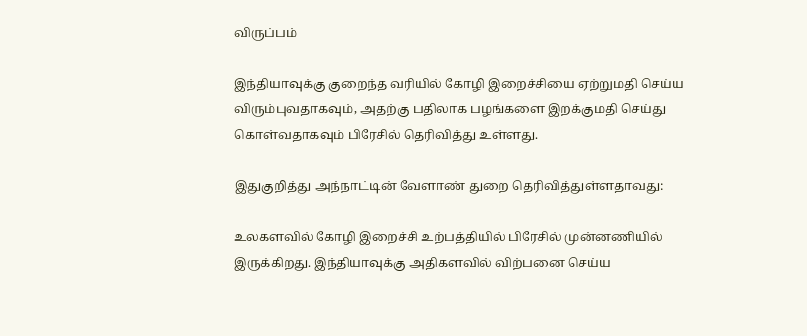விருப்பம்

இந்தியாவுக்கு குறைந்த வரியில் கோழி இறைச்சியை ஏற்றுமதி செய்ய விரும்புவதாகவும், அதற்கு பதிலாக பழங்களை இறக்குமதி செய்து கொள்வதாகவும் பிரேசில் தெரிவித்து உள்ளது.

இதுகுறித்து அந்நாட்டின் வேளாண் துறை தெரிவித்துள்ளதாவது:

உலகளவில் கோழி இறைச்சி உற்பத்தியில் பிரேசில் முன்னணியில் இருக்கிறது. இந்தியாவுக்கு அதிகளவில் விற்பனை செய்ய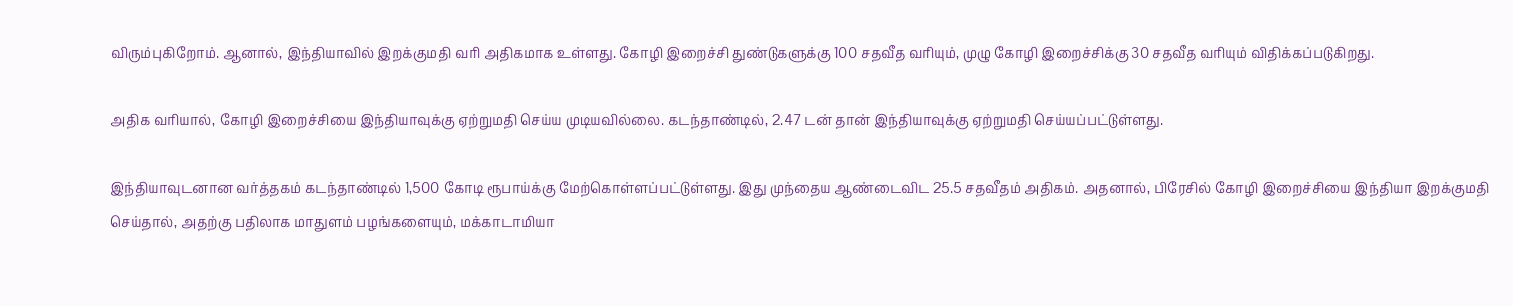விரும்புகிறோம். ஆனால், இந்தியாவில் இறக்குமதி வரி அதிகமாக உள்ளது. கோழி இறைச்சி துண்டுகளுக்கு 100 சதவீத வரியும், முழு கோழி இறைச்சிக்கு 30 சதவீத வரியும் விதிக்கப்படுகிறது.

அதிக வரியால், கோழி இறைச்சியை இந்தியாவுக்கு ஏற்றுமதி செய்ய முடியவில்லை. கடந்தாண்டில், 2.47 டன் தான் இந்தியாவுக்கு ஏற்றுமதி செய்யப்பட்டுள்ளது.

இந்தியாவுடனான வர்த்தகம் கடந்தாண்டில் 1,500 கோடி ரூபாய்க்கு மேற்கொள்ளப்பட்டுள்ளது. இது முந்தைய ஆண்டைவிட 25.5 சதவீதம் அதிகம். அதனால், பிரேசில் கோழி இறைச்சியை இந்தியா இறக்குமதி செய்தால், அதற்கு பதிலாக மாதுளம் பழங்களையும், மக்காடாமியா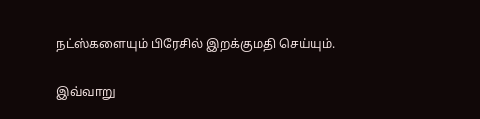நட்ஸ்களையும் பிரேசில் இறக்குமதி செய்யும்.

இவ்வாறு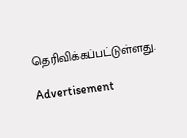தெரிவிக்கப்பட்டுள்ளது.

Advertisement